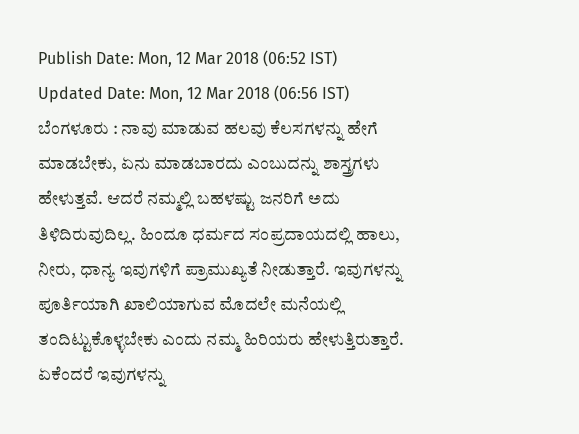Publish Date: Mon, 12 Mar 2018 (06:52 IST)
Updated Date: Mon, 12 Mar 2018 (06:56 IST)
ಬೆಂಗಳೂರು : ನಾವು ಮಾಡುವ ಹಲವು ಕೆಲಸಗಳನ್ನು ಹೇಗೆ ಮಾಡಬೇಕು, ಏನು ಮಾಡಬಾರದು ಎಂಬುದನ್ನು ಶಾಸ್ತ್ರಗಳು ಹೇಳುತ್ತವೆ. ಆದರೆ ನಮ್ಮಲ್ಲಿ ಬಹಳಷ್ಟು ಜನರಿಗೆ ಅದು ತಿಳಿದಿರುವುದಿಲ್ಲ. ಹಿಂದೂ ಧರ್ಮದ ಸಂಪ್ರದಾಯದಲ್ಲಿ ಹಾಲು, ನೀರು, ಧಾನ್ಯ ಇವುಗಳಿಗೆ ಪ್ರಾಮುಖ್ಯತೆ ನೀಡುತ್ತಾರೆ. ಇವುಗಳನ್ನು ಪೂರ್ತಿಯಾಗಿ ಖಾಲಿಯಾಗುವ ಮೊದಲೇ ಮನೆಯಲ್ಲಿ ತಂದಿಟ್ಟುಕೊಳ್ಳಬೇಕು ಎಂದು ನಮ್ಮ ಹಿರಿಯರು ಹೇಳುತ್ತಿರುತ್ತಾರೆ.
ಏಕೆಂದರೆ ಇವುಗಳನ್ನು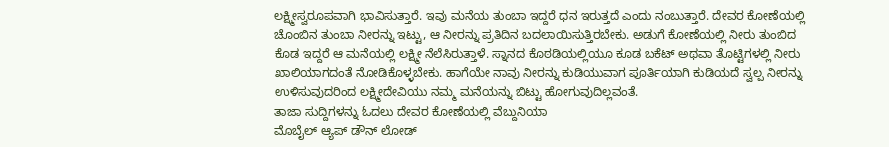ಲಕ್ಷ್ಮೀಸ್ವರೂಪವಾಗಿ ಭಾವಿಸುತ್ತಾರೆ. ಇವು ಮನೆಯ ತುಂಬಾ ಇದ್ದರೆ ಧನ ಇರುತ್ತದೆ ಎಂದು ನಂಬುತ್ತಾರೆ. ದೇವರ ಕೋಣೆಯಲ್ಲಿ ಚೊಂಬಿನ ತುಂಬಾ ನೀರನ್ನು ಇಟ್ಟು, ಆ ನೀರನ್ನು ಪ್ರತಿದಿನ ಬದಲಾಯಿಸುತ್ತಿರಬೇಕು. ಅಡುಗೆ ಕೋಣೆಯಲ್ಲಿ ನೀರು ತುಂಬಿದ ಕೊಡ ಇದ್ದರೆ ಆ ಮನೆಯಲ್ಲಿ ಲಕ್ಷ್ಮೀ ನೆಲೆಸಿರುತ್ತಾಳೆ. ಸ್ನಾನದ ಕೊಠಡಿಯಲ್ಲಿಯೂ ಕೂಡ ಬಕೆಟ್ ಅಥವಾ ತೊಟ್ಟಿಗಳಲ್ಲಿ ನೀರು ಖಾಲಿಯಾಗದಂತೆ ನೋಡಿಕೊಳ್ಳಬೇಕು. ಹಾಗೆಯೇ ನಾವು ನೀರನ್ನು ಕುಡಿಯುವಾಗ ಪೂರ್ತಿಯಾಗಿ ಕುಡಿಯದೆ ಸ್ವಲ್ಪ ನೀರನ್ನು ಉಳಿಸುವುದರಿಂದ ಲಕ್ಷ್ಮೀದೇವಿಯು ನಮ್ಮ ಮನೆಯನ್ನು ಬಿಟ್ಟು ಹೋಗುವುದಿಲ್ಲವಂತೆ.
ತಾಜಾ ಸುದ್ದಿಗಳನ್ನು ಓದಲು ದೇವರ ಕೋಣೆಯಲ್ಲಿ ವೆಬ್ದುನಿಯಾ
ಮೊಬೈಲ್ ಆ್ಯಪ್ ಡೌನ್ ಲೋಡ್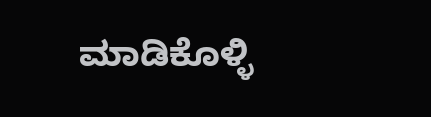ಮಾಡಿಕೊಳ್ಳಿ